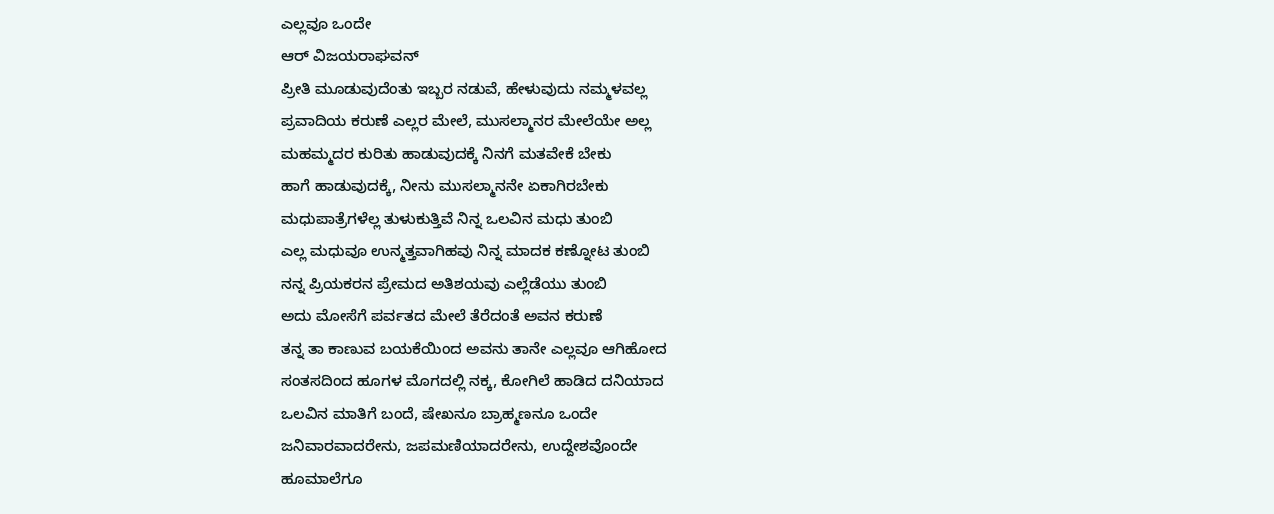ಎಲ್ಲವೂ ಒಂದೇ
ಆರ್ ವಿಜಯರಾಘವನ್
ಪ್ರೀತಿ ಮೂಡುವುದೆಂತು ಇಬ್ಬರ ನಡುವೆ, ಹೇಳುವುದು ನಮ್ಮಳವಲ್ಲ
ಪ್ರವಾದಿಯ ಕರುಣೆ ಎಲ್ಲರ ಮೇಲೆ, ಮುಸಲ್ಮಾನರ ಮೇಲೆಯೇ ಅಲ್ಲ
ಮಹಮ್ಮದರ ಕುರಿತು ಹಾಡುವುದಕ್ಕೆ ನಿನಗೆ ಮತವೇಕೆ ಬೇಕು
ಹಾಗೆ ಹಾಡುವುದಕ್ಕೆ, ನೀನು ಮುಸಲ್ಮಾನನೇ ಏಕಾಗಿರಬೇಕು
ಮಧುಪಾತ್ರೆಗಳೆಲ್ಲ ತುಳುಕುತ್ತಿವೆ ನಿನ್ನ ಒಲವಿನ ಮಧು ತುಂಬಿ
ಎಲ್ಲ ಮಧುವೂ ಉನ್ಮತ್ತವಾಗಿಹವು ನಿನ್ನ ಮಾದಕ ಕಣ್ನೋಟ ತುಂಬಿ
ನನ್ನ ಪ್ರಿಯಕರನ ಪ್ರೇಮದ ಅತಿಶಯವು ಎಲ್ಲೆಡೆಯು ತುಂಬಿ
ಅದು ಮೋಸೆಗೆ ಪರ್ವತದ ಮೇಲೆ ತೆರೆದಂತೆ ಅವನ ಕರುಣೆ
ತನ್ನ ತಾ ಕಾಣುವ ಬಯಕೆಯಿಂದ ಅವನು ತಾನೇ ಎಲ್ಲವೂ ಆಗಿಹೋದ
ಸಂತಸದಿಂದ ಹೂಗಳ ಮೊಗದಲ್ಲಿ ನಕ್ಕ, ಕೋಗಿಲೆ ಹಾಡಿದ ದನಿಯಾದ
ಒಲವಿನ ಮಾತಿಗೆ ಬಂದೆ, ಷೇಖನೂ ಬ್ರಾಹ್ಮಣನೂ ಒಂದೇ
ಜನಿವಾರವಾದರೇನು, ಜಪಮಣಿಯಾದರೇನು, ಉದ್ದೇಶವೊಂದೇ
ಹೂಮಾಲೆಗೂ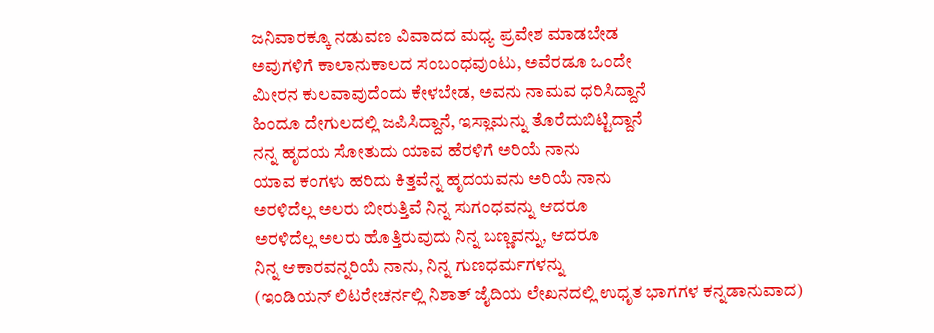ಜನಿವಾರಕ್ಕೂ ನಡುವಣ ವಿವಾದದ ಮಧ್ಯ ಪ್ರವೇಶ ಮಾಡಬೇಡ
ಅವುಗಳಿಗೆ ಕಾಲಾನುಕಾಲದ ಸಂಬಂಧವುಂಟು, ಅವೆರಡೂ ಒಂದೇ
ಮೀರನ ಕುಲವಾವುದೆಂದು ಕೇಳಬೇಡ, ಅವನು ನಾಮವ ಧರಿಸಿದ್ದಾನೆ
ಹಿಂದೂ ದೇಗುಲದಲ್ಲಿ ಜಪಿಸಿದ್ದಾನೆ, ಇಸ್ಲಾಮನ್ನು ತೊರೆದುಬಿಟ್ಟಿದ್ದಾನೆ
ನನ್ನ ಹೃದಯ ಸೋತುದು ಯಾವ ಹೆರಳಿಗೆ ಅರಿಯೆ ನಾನು
ಯಾವ ಕಂಗಳು ಹರಿದು ಕಿತ್ತವೆನ್ನ ಹೃದಯವನು ಅರಿಯೆ ನಾನು
ಅರಳಿದೆಲ್ಲ ಅಲರು ಬೀರುತ್ತಿವೆ ನಿನ್ನ ಸುಗಂಧವನ್ನು ಆದರೂ
ಅರಳಿದೆಲ್ಲ ಅಲರು ಹೊತ್ತಿರುವುದು ನಿನ್ನ ಬಣ್ಣವನ್ನು, ಆದರೂ
ನಿನ್ನ ಆಕಾರವನ್ನರಿಯೆ ನಾನು, ನಿನ್ನ ಗುಣಧರ್ಮಗಳನ್ನು
(ಇಂಡಿಯನ್ ಲಿಟರೇಚರ್ನಲ್ಲಿ ನಿಶಾತ್ ಜೈದಿಯ ಲೇಖನದಲ್ಲಿ ಉಧೃತ ಭಾಗಗಳ ಕನ್ನಡಾನುವಾದ)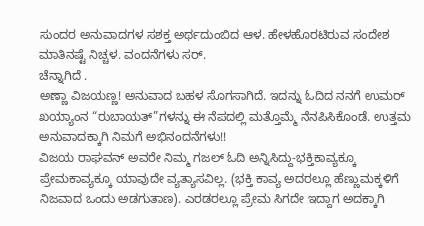ಸುಂದರ ಅನುವಾದಗಳ ಸಶಕ್ತ ಅರ್ಥದುಂಬಿದ ಆಳ. ಹೇಳಹೊರಟಿರುವ ಸಂದೇಶ ಮಾತಿನಷ್ಟೆ ನಿಚ್ಚಳ. ವಂದನೆಗಳು ಸರ್.
ಚೆನ್ನಾಗಿದೆ .
ಅಣ್ಣಾ ವಿಜಯಣ್ಣ! ಅನುವಾದ ಬಹಳ ಸೊಗಸಾಗಿದೆ. ಇದನ್ನು ಓದಿದ ನನಗೆ ಉಮರ್ ಖಯ್ಯಾಂನ “ರುಬಾಯತ್”ಗಳನ್ನು ಈ ನೆಪದಲ್ಲಿ ಮತ್ತೊಮ್ಮೆ ನೆನಪಿಸಿಕೊಂಡೆ. ಉತ್ತಮ ಅನುವಾದಕ್ಕಾಗಿ ನಿಮಗೆ ಅಭಿನಂದನೆಗಳು!!
ವಿಜಯ ರಾಘವನ್ ಅವರೇ ನಿಮ್ಮ ಗಜಲ್ ಓದಿ ಅನ್ನಿಸಿದ್ದು-ಭಕ್ತಿಕಾವ್ಯಕ್ಕೂ ಪ್ರೇಮಕಾವ್ಯಕ್ಕೂ ಯಾವುದೇ ವ್ಯತ್ಯಾಸವಿಲ್ಲ. (ಭಕ್ತಿ ಕಾವ್ಯ ಅದರಲ್ಲೂ ಹೆಣ್ಣುಮಕ್ಕಳಿಗೆ ನಿಜವಾದ ಒಂದು ಅಡಗುತಾಣ). ಎರಡರಲ್ಲೂ ಪ್ರೇಮ ಸಿಗದೇ ಇದ್ದಾಗ ಅದಕ್ಕಾಗಿ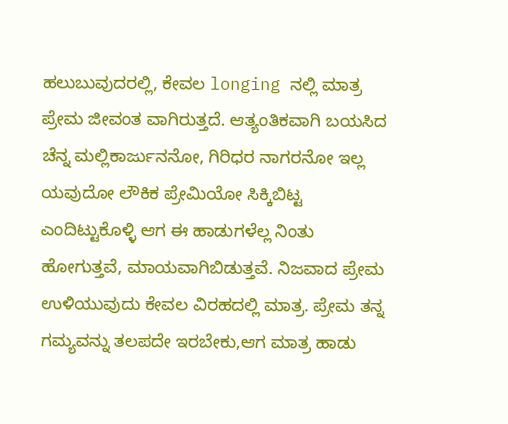ಹಲುಬುವುದರಲ್ಲಿ, ಕೇವಲ longing ನಲ್ಲಿ ಮಾತ್ರ ಪ್ರೇಮ ಜೀವಂತ ವಾಗಿರುತ್ತದೆ. ಆತ್ಯಂತಿಕವಾಗಿ ಬಯಸಿದ ಚೆನ್ನ ಮಲ್ಲಿಕಾರ್ಜುನನೋ, ಗಿರಿಧರ ನಾಗರನೋ ಇಲ್ಲ ಯವುದೋ ಲೌಕಿಕ ಪ್ರೇಮಿಯೋ ಸಿಕ್ಕಿಬಿಟ್ಟ ಎಂದಿಟ್ಟುಕೊಳ್ಳಿ ಆಗ ಈ ಹಾಡುಗಳೆಲ್ಲ ನಿಂತು ಹೋಗುತ್ತವೆ, ಮಾಯವಾಗಿಬಿಡುತ್ತವೆ. ನಿಜವಾದ ಪ್ರೇಮ ಉಳಿಯುವುದು ಕೇವಲ ವಿರಹದಲ್ಲಿ ಮಾತ್ರ. ಪ್ರೇಮ ತನ್ನ ಗಮ್ಯವನ್ನು ತಲಪದೇ ಇರಬೇಕು,ಆಗ ಮಾತ್ರ ಹಾಡು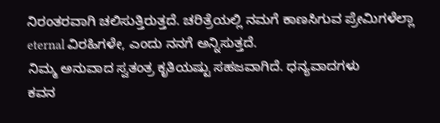ನಿರಂತರವಾಗಿ ಚಲಿಸುತ್ತಿರುತ್ತದೆ. ಚರಿತ್ರೆಯಲ್ಲಿ ನಮಗೆ ಕಾಣಸಿಗುವ ಪ್ರೇಮಿಗಳೆಲ್ಲಾ eternal ವಿರಹಿಗಳೇ, ಎಂದು ನನಗೆ ಅನ್ನಿಸುತ್ತದೆ.
ನಿಮ್ಮ ಅನುವಾದ ಸ್ವತಂತ್ರ ಕೃತಿಯಷ್ಟು ಸಹಜವಾಗಿದೆ. ಧನ್ಯವಾದಗಳು
ಕವನ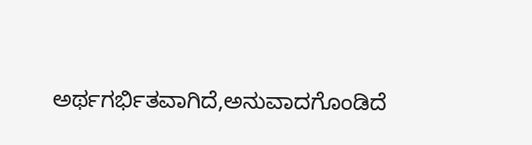ಅರ್ಥಗರ್ಭಿತವಾಗಿದೆ,ಅನುವಾದಗೊಂಡಿದೆ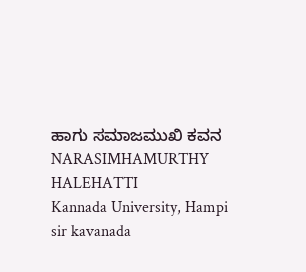ಹಾಗು ಸಮಾಜಮುಖಿ ಕವನ
NARASIMHAMURTHY HALEHATTI
Kannada University, Hampi
sir kavanada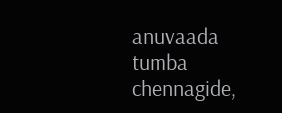anuvaada tumba chennagide,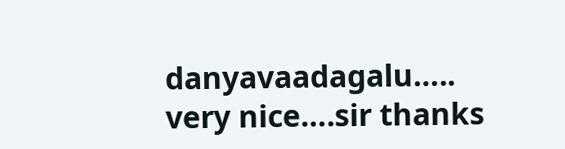danyavaadagalu…..
very nice….sir thanks